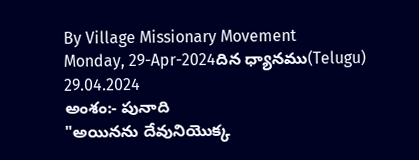By Village Missionary Movement
Monday, 29-Apr-2024దిన ధ్యానము(Telugu) 29.04.2024
అంశం:- పునాది
"అయినను దేవునియొక్క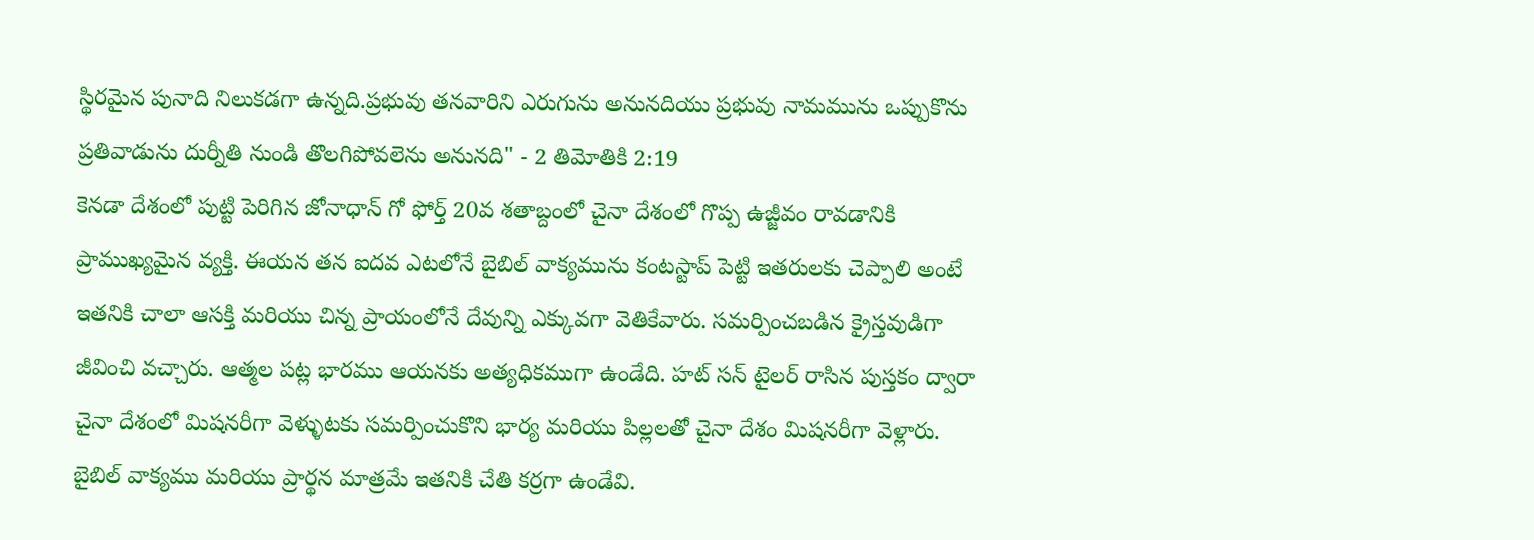స్థిరమైన పునాది నిలుకడగా ఉన్నది.ప్రభువు తనవారిని ఎరుగును అనునదియు ప్రభువు నామమును ఒప్పుకొను ప్రతివాడును దుర్నీతి నుండి తొలగిపోవలెను అనునది" - 2 తిమోతికి 2:19
కెనడా దేశంలో పుట్టి పెరిగిన జోనాధాన్ గో ఫోర్త్ 20వ శతాబ్దంలో చైనా దేశంలో గొప్ప ఉజ్జీవం రావడానికి ప్రాముఖ్యమైన వ్యక్తి. ఈయన తన ఐదవ ఎటలోనే బైబిల్ వాక్యమును కంటస్టాప్ పెట్టి ఇతరులకు చెప్పాలి అంటే ఇతనికి చాలా ఆసక్తి మరియు చిన్న ప్రాయంలోనే దేవున్ని ఎక్కువగా వెతికేవారు. సమర్పించబడిన క్రైస్తవుడిగా జీవించి వచ్చారు. ఆత్మల పట్ల భారము ఆయనకు అత్యధికముగా ఉండేది. హట్ సన్ టైలర్ రాసిన పుస్తకం ద్వారా చైనా దేశంలో మిషనరీగా వెళ్ళుటకు సమర్పించుకొని భార్య మరియు పిల్లలతో చైనా దేశం మిషనరీగా వెళ్లారు. బైబిల్ వాక్యము మరియు ప్రార్థన మాత్రమే ఇతనికి చేతి కర్రగా ఉండేవి.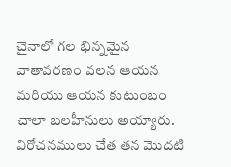చైనాలో గల భిన్నమైన వాతావరణం వలన ఆయన మరియు ఆయన కుటుంబం చాలా బలహీనులు అయ్యారు. విరోచనములు చేత తన మొదటి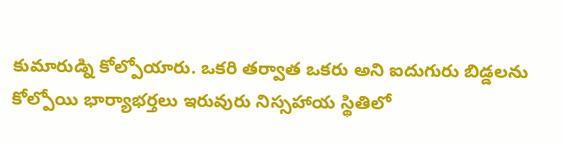కుమారుడ్ని కోల్పోయారు. ఒకరి తర్వాత ఒకరు అని ఐదుగురు బిడ్డలను కోల్పోయి భార్యాభర్తలు ఇరువురు నిస్సహాయ స్థితిలో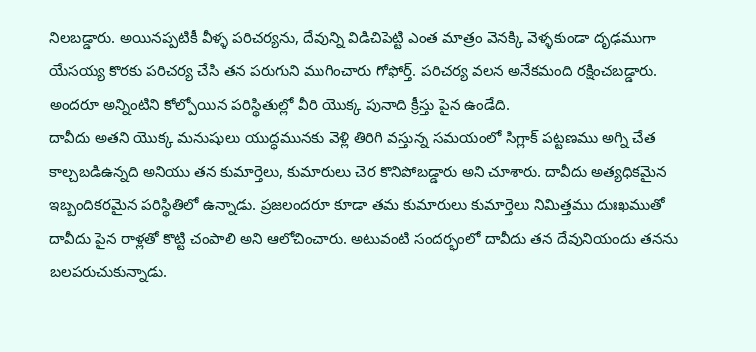నిలబడ్డారు. అయినప్పటికీ వీళ్ళ పరిచర్యను, దేవున్ని విడిచిపెట్టి ఎంత మాత్రం వెనక్కి వెళ్ళకుండా దృఢముగా యేసయ్య కొరకు పరిచర్య చేసి తన పరుగుని ముగించారు గోఫోర్త్. పరిచర్య వలన అనేకమంది రక్షించబడ్డారు. అందరూ అన్నింటిని కోల్పోయిన పరిస్థితుల్లో వీరి యొక్క పునాది క్రీస్తు పైన ఉండేది.
దావీదు అతని యొక్క మనుషులు యుద్ధమునకు వెళ్లి తిరిగి వస్తున్న సమయంలో సిగ్లాక్ పట్టణము అగ్ని చేత కాల్చబడిఉన్నది అనియు తన కుమార్తెలు, కుమారులు చెర కొనిపోబడ్డారు అని చూశారు. దావీదు అత్యధికమైన ఇబ్బందికరమైన పరిస్థితిలో ఉన్నాడు. ప్రజలందరూ కూడా తమ కుమారులు కుమార్తెలు నిమిత్తము దుఃఖముతో దావీదు పైన రాళ్లతో కొట్టి చంపాలి అని ఆలోచించారు. అటువంటి సందర్భంలో దావీదు తన దేవునియందు తనను బలపరుచుకున్నాడు.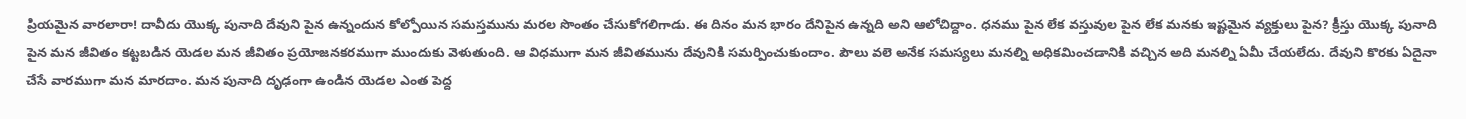ప్రియమైన వారలారా! దావీదు యొక్క పునాది దేవుని పైన ఉన్నందున కోల్పోయిన సమస్తమును మరల సొంతం చేసుకోగలిగాడు. ఈ దినం మన భారం దేనిపైన ఉన్నది అని ఆలోచిద్దాం. ధనము పైన లేక వస్తువుల పైన లేక మనకు ఇష్టమైన వ్యక్తులు పైన? క్రీస్తు యొక్క పునాది పైన మన జీవితం కట్టబడిన యెడల మన జీవితం ప్రయోజనకరముగా ముందుకు వెళుతుంది. ఆ విధముగా మన జీవితమును దేవునికి సమర్పించుకుందాం. పౌలు వలె అనేక సమస్యలు మనల్ని అధికమించడానికి వచ్చిన అది మనల్ని ఏమీ చేయలేదు. దేవుని కొరకు ఏదైనా చేసే వారముగా మన మారదాం. మన పునాది దృఢంగా ఉండిన యెడల ఎంత పెద్ద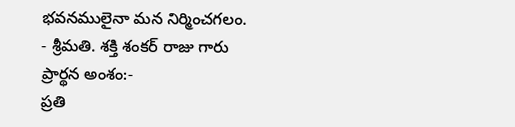భవనములైనా మన నిర్మించగలం.
- శ్రీమతి. శక్తి శంకర్ రాజు గారు
ప్రార్థన అంశం:-
ప్రతి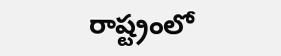రాష్ట్రంలో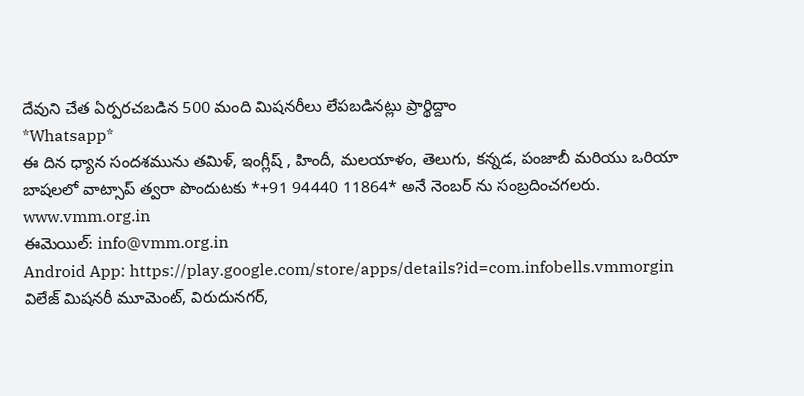దేవుని చేత ఏర్పరచబడిన 500 మంది మిషనరీలు లేపబడినట్లు ప్రార్థిద్దాం
*Whatsapp*
ఈ దిన ధ్యాన సందశమును తమిళ్, ఇంగ్లీష్ , హిందీ, మలయాళం, తెలుగు, కన్నడ, పంజాబీ మరియు ఒరియా బాషలలో వాట్సాప్ త్వరా పొందుటకు *+91 94440 11864* అనే నెంబర్ ను సంబ్రదించగలరు.
www.vmm.org.in
ఈమెయిల్: info@vmm.org.in
Android App: https://play.google.com/store/apps/details?id=com.infobells.vmmorgin
విలేజ్ మిషనరీ మూమెంట్, విరుదునగర్,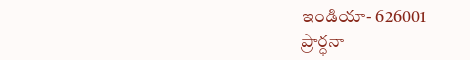ఇండియా- 626001
ప్రార్ధనా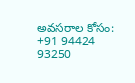అవసరాల కోసం: +91 94424 93250